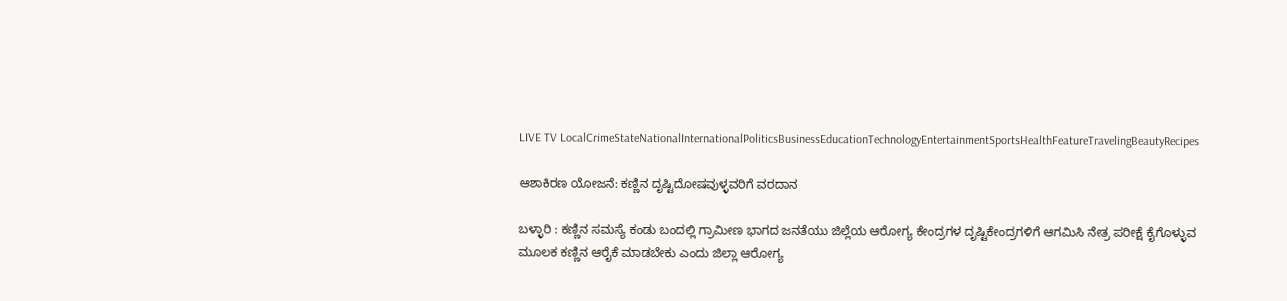LIVE TV LocalCrimeStateNationalInternationalPoliticsBusinessEducationTechnologyEntertainmentSportsHealthFeatureTravelingBeautyRecipes

ಆಶಾಕಿರಣ ಯೋಜನೆ: ಕಣ್ಣಿನ ದೃಷ್ಟಿದೋಷವುಳ್ಳವರಿಗೆ ವರದಾನ

ಬಳ್ಳಾರಿ : ಕಣ್ಣಿನ ಸಮಸ್ಯೆ ಕಂಡು ಬಂದಲ್ಲಿ ಗ್ರಾಮೀಣ ಭಾಗದ ಜನತೆಯು ಜಿಲ್ಲೆಯ ಆರೋಗ್ಯ ಕೇಂದ್ರಗಳ ದೃಷ್ಟಿಕೇಂದ್ರಗಳಿಗೆ ಆಗಮಿಸಿ ನೇತ್ರ ಪರೀಕ್ಷೆ ಕೈಗೊಳ್ಳುವ ಮೂಲಕ ಕಣ್ಣಿನ ಆರೈಕೆ ಮಾಡಬೇಕು ಎಂದು ಜಿಲ್ಲಾ ಆರೋಗ್ಯ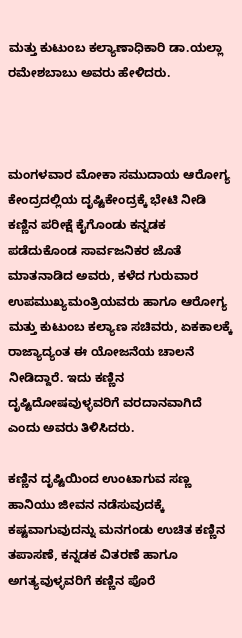ಮತ್ತು ಕುಟುಂಬ ಕಲ್ಯಾಣಾಧಿಕಾರಿ ಡಾ.ಯಲ್ಲಾ ರಮೇಶಬಾಬು ಅವರು ಹೇಳಿದರು.



ಮಂಗಳವಾರ ಮೋಕಾ ಸಮುದಾಯ ಆರೋಗ್ಯ ಕೇಂದ್ರದಲ್ಲಿಯ ದೃಷ್ಟಿಕೇಂದ್ರಕ್ಕೆ ಭೇಟಿ ನೀಡಿ ಕಣ್ಣಿನ ಪರೀಕ್ಷೆ ಕೈಗೊಂಡು ಕನ್ನಡಕ ಪಡೆದುಕೊಂಡ ಸಾರ್ವಜನಿಕರ ಜೊತೆ ಮಾತನಾಡಿದ ಅವರು, ಕಳೆದ ಗುರುವಾರ ಉಪಮುಖ್ಯಮಂತ್ರಿಯವರು ಹಾಗೂ ಆರೋಗ್ಯ ಮತ್ತು ಕುಟುಂಬ ಕಲ್ಯಾಣ ಸಚಿವರು, ಏಕಕಾಲಕ್ಕೆ ರಾಜ್ಯಾದ್ಯಂತ ಈ ಯೋಜನೆಯ ಚಾಲನೆ ನೀಡಿದ್ದಾರೆ. ಇದು ಕಣ್ಣಿನ ದೃಷ್ಟಿದೋಷವುಳ್ಳವರಿಗೆ ವರದಾನವಾಗಿದೆ ಎಂದು ಅವರು ತಿಳಿಸಿದರು.

ಕಣ್ಣಿನ ದೃಷ್ಟಿಯಿಂದ ಉಂಟಾಗುವ ಸಣ್ಣ ಹಾನಿಯು ಜೀವನ ನಡೆಸುವುದಕ್ಕೆ ಕಷ್ಟವಾಗುವುದನ್ನು ಮನಗಂಡು ಉಚಿತ ಕಣ್ಣಿನ ತಪಾಸಣೆ, ಕನ್ನಡಕ ವಿತರಣೆ ಹಾಗೂ ಅಗತ್ಯವುಳ್ಳವರಿಗೆ ಕಣ್ಣಿನ ಪೊರೆ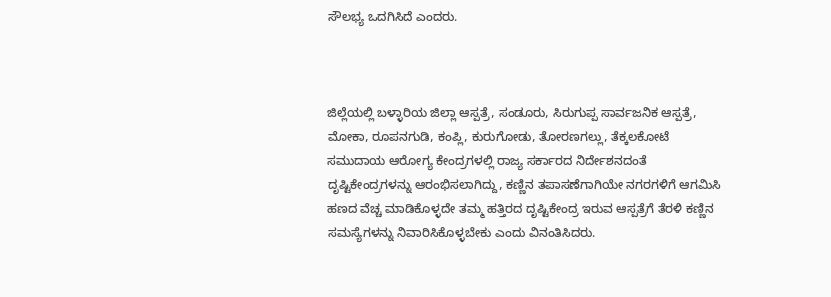ಸೌಲಭ್ಯ ಒದಗಿಸಿದೆ ಎಂದರು.



ಜಿಲ್ಲೆಯಲ್ಲಿ ಬಳ್ಳಾರಿಯ ಜಿಲ್ಲಾ ಆಸ್ಪತ್ರೆ, ಸಂಡೂರು, ಸಿರುಗುಪ್ಪ ಸಾರ್ವಜನಿಕ ಆಸ್ಪತ್ರೆ, ಮೋಕಾ, ರೂಪನಗುಡಿ, ಕಂಪ್ಲಿ, ಕುರುಗೋಡು, ತೋರಣಗಲ್ಲು, ತೆಕ್ಕಲಕೋಟೆ ಸಮುದಾಯ ಆರೋಗ್ಯ ಕೇಂದ್ರಗಳಲ್ಲಿ ರಾಜ್ಯ ಸರ್ಕಾರದ ನಿರ್ದೇಶನದಂತೆ ದೃಷ್ಟಿಕೇಂದ್ರಗಳನ್ನು ಆರಂಭಿಸಲಾಗಿದ್ದು, ಕಣ್ಣಿನ ತಪಾಸಣೆಗಾಗಿಯೇ ನಗರಗಳಿಗೆ ಆಗಮಿಸಿ ಹಣದ ವೆಚ್ಚ ಮಾಡಿಕೊಳ್ಳದೇ ತಮ್ಮ ಹತ್ತಿರದ ದೃಷ್ಟಿಕೇಂದ್ರ ಇರುವ ಆಸ್ಪತ್ರೆಗೆ ತೆರಳಿ ಕಣ್ಣಿನ ಸಮಸ್ಯೆಗಳನ್ನು ನಿವಾರಿಸಿಕೊಳ್ಳಬೇಕು ಎಂದು ವಿನಂತಿಸಿದರು.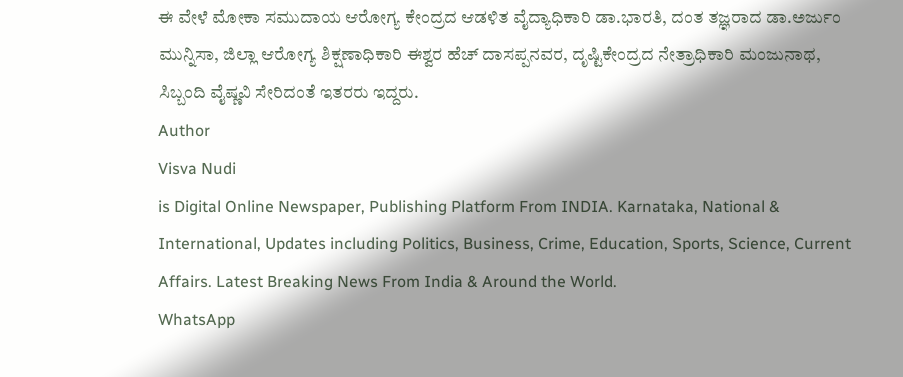ಈ ವೇಳೆ ಮೋಕಾ ಸಮುದಾಯ ಆರೋಗ್ಯ ಕೇಂದ್ರದ ಆಡಳಿತ ವೈದ್ಯಾಧಿಕಾರಿ ಡಾ.ಭಾರತಿ, ದಂತ ತಜ್ಞರಾದ ಡಾ.ಅರ್ಜುಂ ಮುನ್ನಿಸಾ, ಜಿಲ್ಲಾ ಆರೋಗ್ಯ ಶಿಕ್ಷಣಾಧಿಕಾರಿ ಈಶ್ವರ ಹೆಚ್ ದಾಸಪ್ಪನವರ, ದೃಷ್ಟಿಕೇಂದ್ರದ ನೇತ್ರಾಧಿಕಾರಿ ಮಂಜುನಾಥ, ಸಿಬ್ಬಂದಿ ವೈಷ್ಣವಿ ಸೇರಿದಂತೆ ಇತರರು ಇದ್ದರು.
Author
Visva Nudi
is Digital Online Newspaper, Publishing Platform From INDIA. Karnataka, National & International, Updates including Politics, Business, Crime, Education, Sports, Science, Current Affairs. Latest Breaking News From India & Around the World.
WhatsApp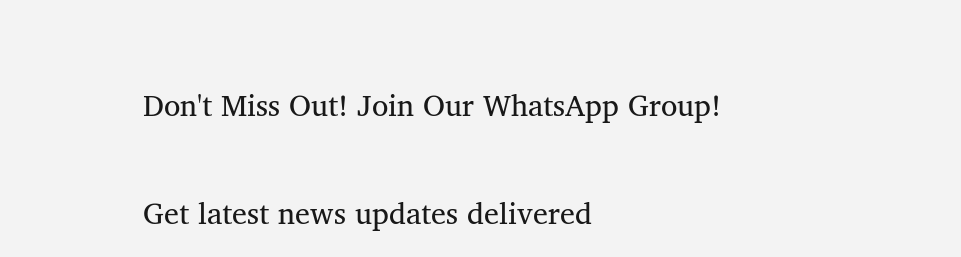Don't Miss Out! Join Our WhatsApp Group!

Get latest news updates delivered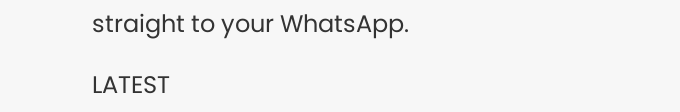straight to your WhatsApp.

LATEST